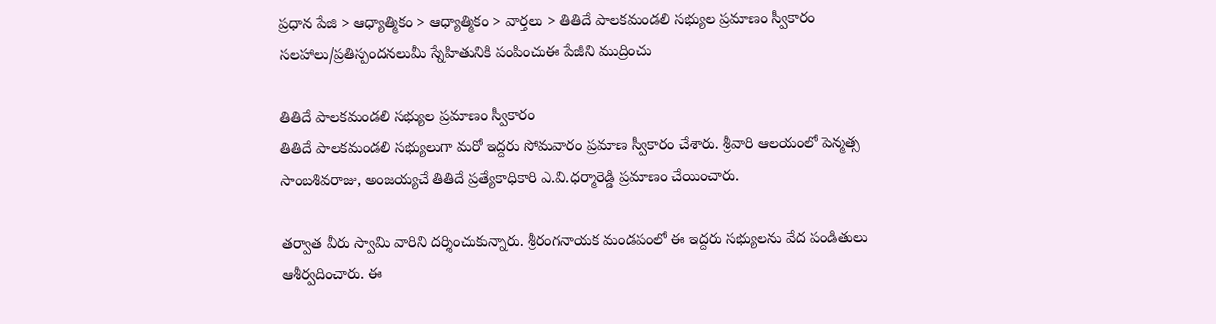ప్రధాన పేజి > ఆధ్యాత్మికం > ఆధ్యాత్మికం > వార్తలు > తితిదే పాలకమండలి సభ్యుల ప్రమాణం స్వీకారం
సలహాలు/ప్రతిస్పందనలుమీ స్నేహితునికి పంపించుఈ పేజీని ముద్రించు

తితిదే పాలకమండలి సభ్యుల ప్రమాణం స్వీకారం
తితిదే పాలకమండలి సభ్యులుగా మరో ఇద్దరు సోమవారం ప్రమాణ స్వీకారం చేశారు. శ్రీవారి ఆలయంలో పెన్మత్స సాంబశివరాజు, అంజయ్యచే తితిదే ప్రత్యేకాధికారి ఎ.వి.ధర్మారెడ్డి ప్రమాణం చేయించారు.

తర్వాత వీరు స్వామి వారిని దర్శించుకున్నారు. శ్రీరంగనాయక మండపంలో ఈ ఇద్దరు సభ్యులను వేద పండితులు ఆశీర్వదించారు. ఈ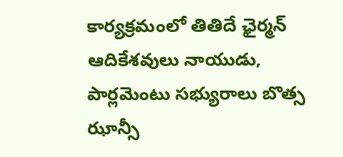కార్యక్రమంలో తితిదే ఛైర్మన్ ఆదికేశవులు నాయుడు, పార్లమెంటు సభ్యురాలు బొత్స ఝాన్సీ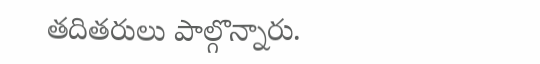తదితరులు పాల్గొన్నారు.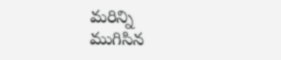మరిన్ని
ముగిసిన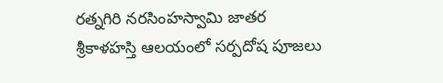రత్నగిరి నరసింహస్వామి జాతర
శ్రీకాళహస్తి ఆలయంలో సర్పదోష పూజలు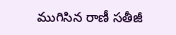ముగిసిన రాణీ సతీజీ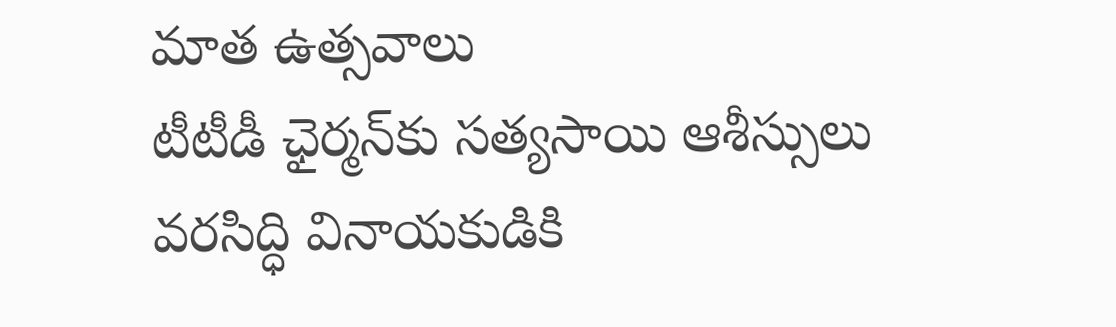మాత ఉత్సవాలు
టీటీడీ ఛైర్మన్‌కు సత్యసాయి ఆశీస్సులు
వరసిద్ధి వినాయకుడికి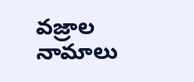వజ్రాల నామాలు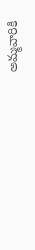అమ్మవారికి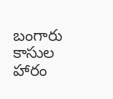బంగారు కాసుల హారం